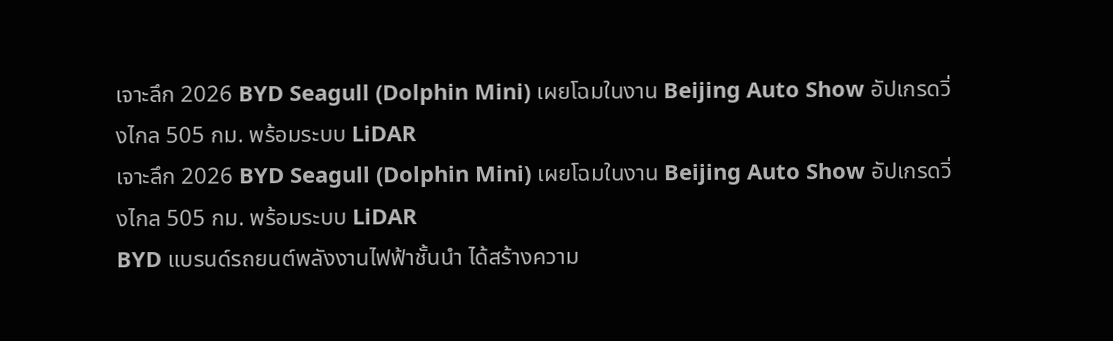เจาะลึก 2026 BYD Seagull (Dolphin Mini) เผยโฉมในงาน Beijing Auto Show อัปเกรดวิ่งไกล 505 กม. พร้อมระบบ LiDAR
เจาะลึก 2026 BYD Seagull (Dolphin Mini) เผยโฉมในงาน Beijing Auto Show อัปเกรดวิ่งไกล 505 กม. พร้อมระบบ LiDAR
BYD แบรนด์รถยนต์พลังงานไฟฟ้าชั้นนำ ได้สร้างความ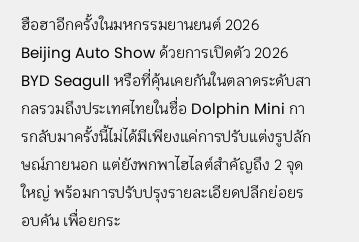ฮือฮาอีกครั้งในมหกรรมยานยนต์ 2026 Beijing Auto Show ด้วยการเปิดตัว 2026 BYD Seagull หรือที่คุ้นเคยกันในตลาดระดับสากลรวมถึงประเทศไทยในชื่อ Dolphin Mini การกลับมาครั้งนี้ไม่ได้มีเพียงแค่การปรับแต่งรูปลักษณ์ภายนอก แต่ยังพกพาไฮไลต์สำคัญถึง 2 จุดใหญ่ พร้อมการปรับปรุงรายละเอียดปลีกย่อยรอบคัน เพื่อยกระ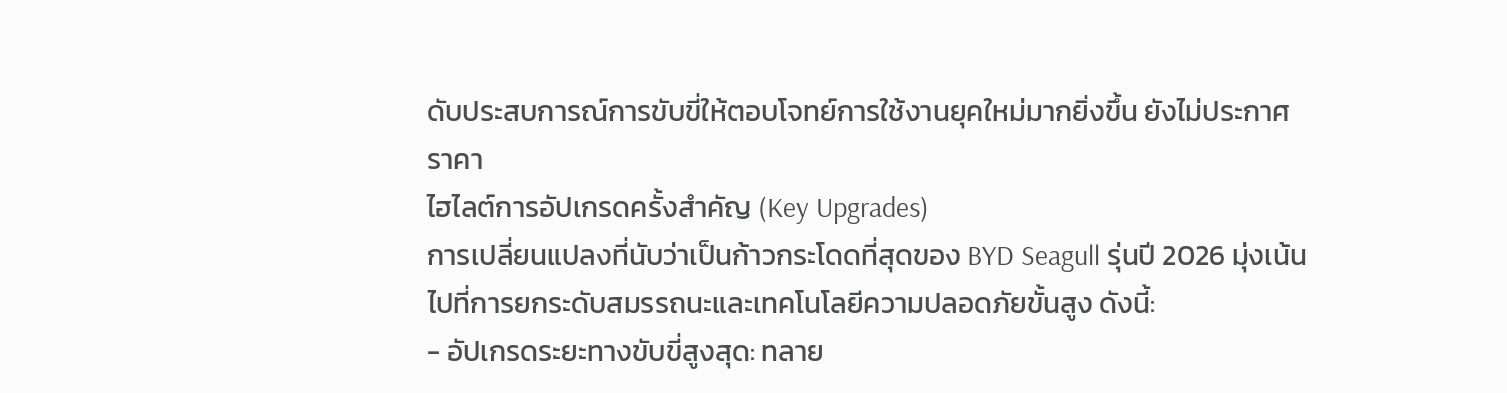ดับประสบการณ์การขับขี่ให้ตอบโจทย์การใช้งานยุคใหม่มากยิ่งขึ้น ยังไม่ประกาศราคา
ไฮไลต์การอัปเกรดครั้งสำคัญ (Key Upgrades)
การเปลี่ยนแปลงที่นับว่าเป็นก้าวกระโดดที่สุดของ BYD Seagull รุ่นปี 2026 มุ่งเน้นไปที่การยกระดับสมรรถนะและเทคโนโลยีความปลอดภัยขั้นสูง ดังนี้:
- อัปเกรดระยะทางขับขี่สูงสุด: ทลาย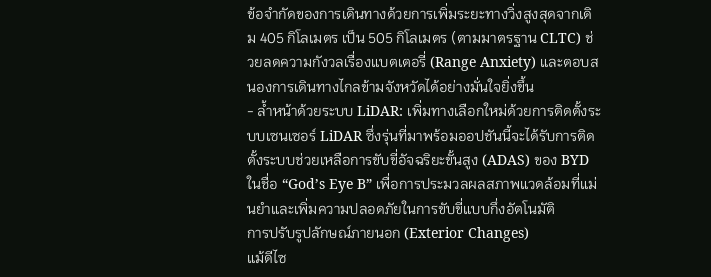ข้อจำกัดของการเดินทางด้วยการเพิ่มระยะทางวิ่งสูงสุดจากเดิม 405 กิโลเมตร เป็น 505 กิโลเมตร (ตามมาตรฐาน CLTC) ช่วยลดความกังวลเรื่องแบตเตอรี่ (Range Anxiety) และตอบสนองการเดินทางไกลข้ามจังหวัดได้อย่างมั่นใจยิ่งขึ้น
- ล้ำหน้าด้วยระบบ LiDAR: เพิ่มทางเลือกใหม่ด้วยการติดตั้งระบบเซนเซอร์ LiDAR ซึ่งรุ่นที่มาพร้อมออปชันนี้จะได้รับการติดตั้งระบบช่วยเหลือการขับขี่อัจฉริยะขั้นสูง (ADAS) ของ BYD ในชื่อ “God’s Eye B” เพื่อการประมวลผลสภาพแวดล้อมที่แม่นยำและเพิ่มความปลอดภัยในการขับขี่แบบกึ่งอัตโนมัติ
การปรับรูปลักษณ์ภายนอก (Exterior Changes)
แม้ดีไซ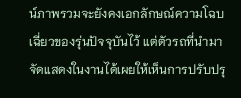น์ภาพรวมจะยังคงเอกลักษณ์ความโฉบเฉี่ยวของรุ่นปัจจุบันไว้ แต่ตัวรถที่นำมาจัดแสดงในงานได้เผยให้เห็นการปรับปรุ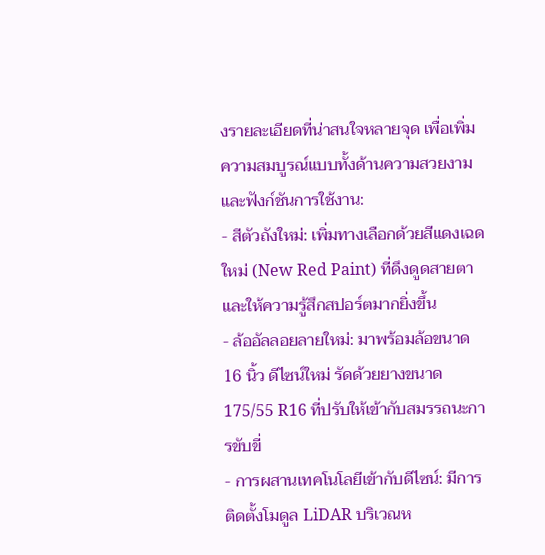งรายละเอียดที่น่าสนใจหลายจุด เพื่อเพิ่มความสมบูรณ์แบบทั้งด้านความสวยงามและฟังก์ชันการใช้งาน:
- สีตัวถังใหม่: เพิ่มทางเลือกด้วยสีแดงเฉดใหม่ (New Red Paint) ที่ดึงดูดสายตาและให้ความรู้สึกสปอร์ตมากยิ่งขึ้น
- ล้ออัลลอยลายใหม่: มาพร้อมล้อขนาด 16 นิ้ว ดีไซน์ใหม่ รัดด้วยยางขนาด 175/55 R16 ที่ปรับให้เข้ากับสมรรถนะการขับขี่
- การผสานเทคโนโลยีเข้ากับดีไซน์: มีการติดตั้งโมดูล LiDAR บริเวณห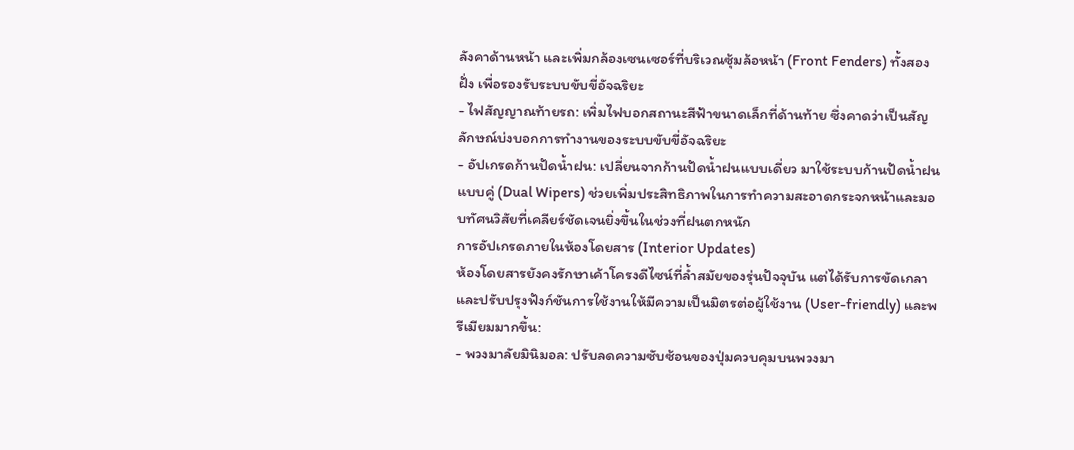ลังคาด้านหน้า และเพิ่มกล้องเซนเซอร์ที่บริเวณซุ้มล้อหน้า (Front Fenders) ทั้งสองฝั่ง เพื่อรองรับระบบขับขี่อัจฉริยะ
- ไฟสัญญาณท้ายรถ: เพิ่มไฟบอกสถานะสีฟ้าขนาดเล็กที่ด้านท้าย ซึ่งคาดว่าเป็นสัญลักษณ์บ่งบอกการทำงานของระบบขับขี่อัจฉริยะ
- อัปเกรดก้านปัดน้ำฝน: เปลี่ยนจากก้านปัดน้ำฝนแบบเดี่ยว มาใช้ระบบก้านปัดน้ำฝนแบบคู่ (Dual Wipers) ช่วยเพิ่มประสิทธิภาพในการทำความสะอาดกระจกหน้าและมอบทัศนวิสัยที่เคลียร์ชัดเจนยิ่งขึ้นในช่วงที่ฝนตกหนัก
การอัปเกรดภายในห้องโดยสาร (Interior Updates)
ห้องโดยสารยังคงรักษาเค้าโครงดีไซน์ที่ล้ำสมัยของรุ่นปัจจุบัน แต่ได้รับการขัดเกลาและปรับปรุงฟังก์ชันการใช้งานให้มีความเป็นมิตรต่อผู้ใช้งาน (User-friendly) และพรีเมียมมากขึ้น:
- พวงมาลัยมินิมอล: ปรับลดความซับซ้อนของปุ่มควบคุมบนพวงมา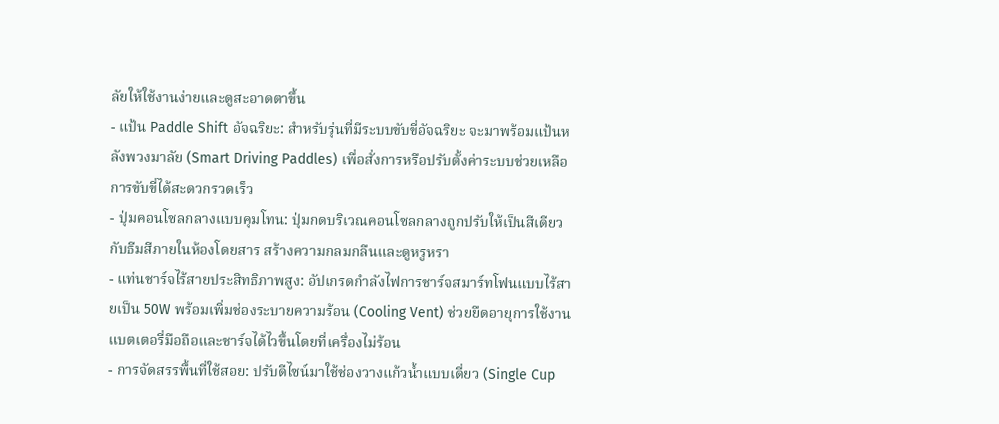ลัยให้ใช้งานง่ายและดูสะอาดตาขึ้น
- แป้น Paddle Shift อัจฉริยะ: สำหรับรุ่นที่มีระบบขับขี่อัจฉริยะ จะมาพร้อมแป้นหลังพวงมาลัย (Smart Driving Paddles) เพื่อสั่งการหรือปรับตั้งค่าระบบช่วยเหลือการขับขี่ได้สะดวกรวดเร็ว
- ปุ่มคอนโซลกลางแบบคุมโทน: ปุ่มกดบริเวณคอนโซลกลางถูกปรับให้เป็นสีเดียวกับธีมสีภายในห้องโดยสาร สร้างความกลมกลืนและดูหรูหรา
- แท่นชาร์จไร้สายประสิทธิภาพสูง: อัปเกรดกำลังไฟการชาร์จสมาร์ทโฟนแบบไร้สายเป็น 50W พร้อมเพิ่มช่องระบายความร้อน (Cooling Vent) ช่วยยืดอายุการใช้งานแบตเตอรี่มือถือและชาร์จได้ไวขึ้นโดยที่เครื่องไม่ร้อน
- การจัดสรรพื้นที่ใช้สอย: ปรับดีไซน์มาใช้ช่องวางแก้วน้ำแบบเดี่ยว (Single Cup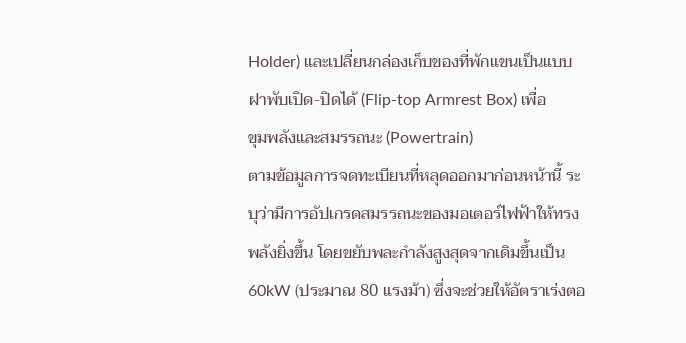Holder) และเปลี่ยนกล่องเก็บของที่พักแขนเป็นแบบฝาพับเปิด-ปิดได้ (Flip-top Armrest Box) เพื่อ
ขุมพลังและสมรรถนะ (Powertrain)
ตามข้อมูลการจดทะเบียนที่หลุดออกมาก่อนหน้านี้ ระบุว่ามีการอัปเกรดสมรรถนะของมอเตอร์ไฟฟ้าให้ทรงพลังยิ่งขึ้น โดยขยับพละกำลังสูงสุดจากเดิมขึ้นเป็น 60kW (ประมาณ 80 แรงม้า) ซึ่งจะช่วยให้อัตราเร่งตอ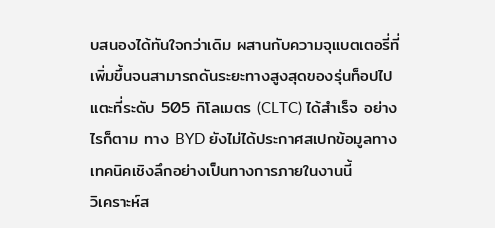บสนองได้ทันใจกว่าเดิม ผสานกับความจุแบตเตอรี่ที่เพิ่มขึ้นจนสามารถดันระยะทางสูงสุดของรุ่นท็อปไปแตะที่ระดับ 505 กิโลเมตร (CLTC) ได้สำเร็จ อย่างไรก็ตาม ทาง BYD ยังไม่ได้ประกาศสเปกข้อมูลทางเทคนิคเชิงลึกอย่างเป็นทางการภายในงานนี้
วิเคราะห์ส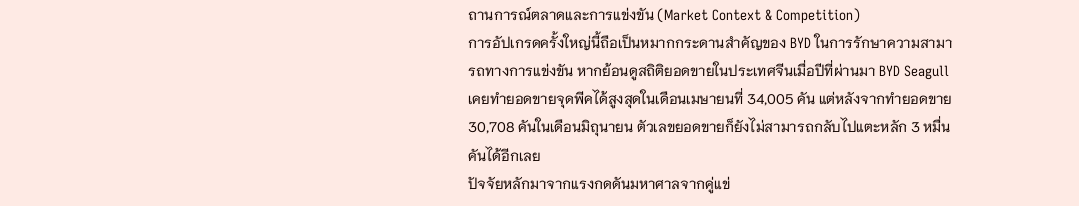ถานการณ์ตลาดและการแข่งขัน (Market Context & Competition)
การอัปเกรดครั้งใหญ่นี้ถือเป็นหมากกระดานสำคัญของ BYD ในการรักษาความสามารถทางการแข่งขัน หากย้อนดูสถิติยอดขายในประเทศจีนเมื่อปีที่ผ่านมา BYD Seagull เคยทำยอดขายจุดพีคได้สูงสุดในเดือนเมษายนที่ 34,005 คัน แต่หลังจากทำยอดขาย 30,708 คันในเดือนมิถุนายน ตัวเลขยอดขายก็ยังไม่สามารถกลับไปแตะหลัก 3 หมื่นคันได้อีกเลย
ปัจจัยหลักมาจากแรงกดดันมหาศาลจากคู่แข่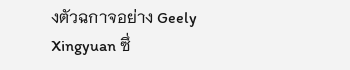งตัวฉกาจอย่าง Geely Xingyuan ซึ่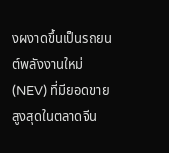งผงาดขึ้นเป็นรถยนต์พลังงานใหม่ (NEV) ที่มียอดขายสูงสุดในตลาดจีน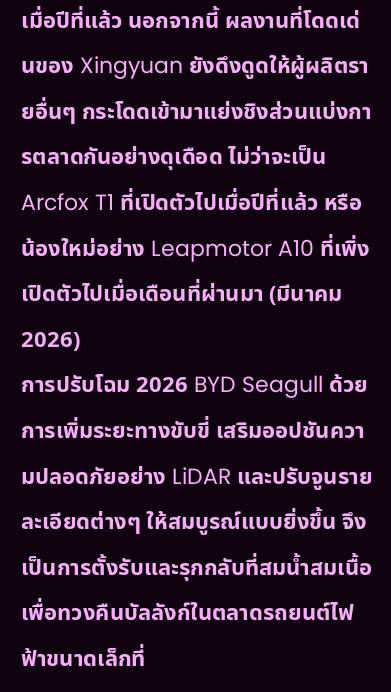เมื่อปีที่แล้ว นอกจากนี้ ผลงานที่โดดเด่นของ Xingyuan ยังดึงดูดให้ผู้ผลิตรายอื่นๆ กระโดดเข้ามาแย่งชิงส่วนแบ่งการตลาดกันอย่างดุเดือด ไม่ว่าจะเป็น Arcfox T1 ที่เปิดตัวไปเมื่อปีที่แล้ว หรือน้องใหม่อย่าง Leapmotor A10 ที่เพิ่งเปิดตัวไปเมื่อเดือนที่ผ่านมา (มีนาคม 2026)
การปรับโฉม 2026 BYD Seagull ด้วยการเพิ่มระยะทางขับขี่ เสริมออปชันความปลอดภัยอย่าง LiDAR และปรับจูนรายละเอียดต่างๆ ให้สมบูรณ์แบบยิ่งขึ้น จึงเป็นการตั้งรับและรุกกลับที่สมน้ำสมเนื้อ เพื่อทวงคืนบัลลังก์ในตลาดรถยนต์ไฟฟ้าขนาดเล็กที่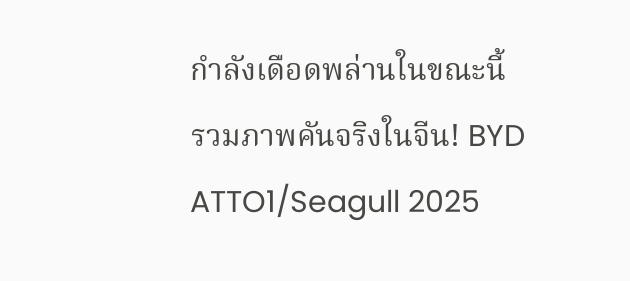กำลังเดือดพล่านในขณะนี้
รวมภาพคันจริงในจีน! BYD ATTO1/Seagull 2025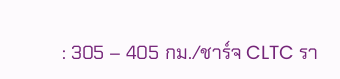: 305 – 405 กม./ชาร์จ CLTC รา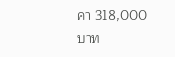คา 318,000 บาท